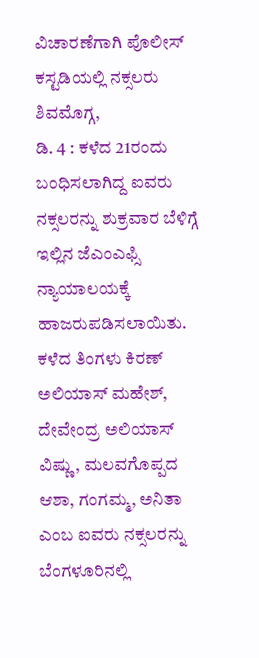ವಿಚಾರಣೆಗಾಗಿ ಪೊಲೀಸ್ ಕಸ್ಟಡಿಯಲ್ಲಿ ನಕ್ಸಲರು
ಶಿವಮೊಗ್ಗ,
ಡಿ. 4 : ಕಳೆದ 21ರಂದು ಬಂಧಿಸಲಾಗಿದ್ದ ಐವರು ನಕ್ಸಲರನ್ನು ಶುಕ್ರವಾರ ಬೆಳಿಗ್ಗೆ ಇಲ್ಲಿನ ಜೆಎಂಎಫ್ಸಿ ನ್ಯಾಯಾಲಯಕ್ಕೆ ಹಾಜರುಪಡಿಸಲಾಯಿತು. ಕಳೆದ ತಿಂಗಳು ಕಿರಣ್ ಅಲಿಯಾಸ್ ಮಹೇಶ್, ದೇವೇಂದ್ರ ಅಲಿಯಾಸ್ ವಿಷ್ಣು, ಮಲವಗೊಪ್ಪದ ಆಶಾ, ಗಂಗಮ್ಮ, ಅನಿತಾ ಎಂಬ ಐವರು ನಕ್ಸಲರನ್ನು ಬೆಂಗಳೂರಿನಲ್ಲಿ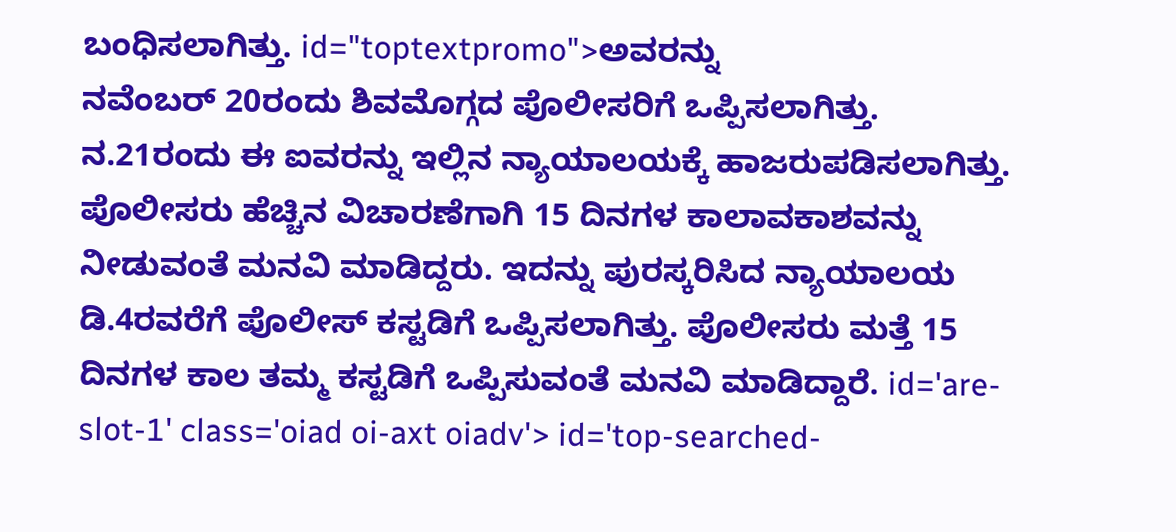ಬಂಧಿಸಲಾಗಿತ್ತು. id="toptextpromo">ಅವರನ್ನು
ನವೆಂಬರ್ 20ರಂದು ಶಿವಮೊಗ್ಗದ ಪೊಲೀಸರಿಗೆ ಒಪ್ಪಿಸಲಾಗಿತ್ತು. ನ.21ರಂದು ಈ ಐವರನ್ನು ಇಲ್ಲಿನ ನ್ಯಾಯಾಲಯಕ್ಕೆ ಹಾಜರುಪಡಿಸಲಾಗಿತ್ತು. ಪೊಲೀಸರು ಹೆಚ್ಚಿನ ವಿಚಾರಣೆಗಾಗಿ 15 ದಿನಗಳ ಕಾಲಾವಕಾಶವನ್ನು ನೀಡುವಂತೆ ಮನವಿ ಮಾಡಿದ್ದರು. ಇದನ್ನು ಪುರಸ್ಕರಿಸಿದ ನ್ಯಾಯಾಲಯ ಡಿ.4ರವರೆಗೆ ಪೊಲೀಸ್ ಕಸ್ಟಡಿಗೆ ಒಪ್ಪಿಸಲಾಗಿತ್ತು. ಪೊಲೀಸರು ಮತ್ತೆ 15 ದಿನಗಳ ಕಾಲ ತಮ್ಮ ಕಸ್ಟಡಿಗೆ ಒಪ್ಪಿಸುವಂತೆ ಮನವಿ ಮಾಡಿದ್ದಾರೆ. id='are-slot-1' class='oiad oi-axt oiadv'> id='top-searched-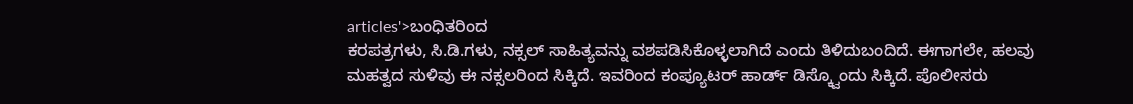articles'>ಬಂಧಿತರಿಂದ
ಕರಪತ್ರಗಳು, ಸಿ.ಡಿ.ಗಳು, ನಕ್ಸಲ್ ಸಾಹಿತ್ಯವನ್ನು ವಶಪಡಿಸಿಕೊಳ್ಳಲಾಗಿದೆ ಎಂದು ತಿಳಿದುಬಂದಿದೆ. ಈಗಾಗಲೇ, ಹಲವು ಮಹತ್ವದ ಸುಳಿವು ಈ ನಕ್ಸಲರಿಂದ ಸಿಕ್ಕಿದೆ. ಇವರಿಂದ ಕಂಪ್ಯೂಟರ್ ಹಾರ್ಡ್ ಡಿಸ್ಕ್ವೊಂದು ಸಿಕ್ಕಿದೆ. ಪೊಲೀಸರು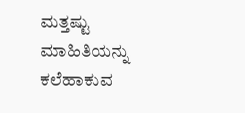ಮತ್ತಷ್ಟು ಮಾಹಿತಿಯನ್ನು ಕಲೆಹಾಕುವ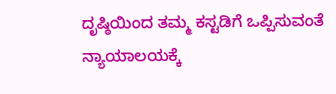ದೃಷ್ಠಿಯಿಂದ ತಮ್ಮ ಕಸ್ಟಡಿಗೆ ಒಪ್ಪಿಸುವಂತೆ ನ್ಯಾಯಾಲಯಕ್ಕೆ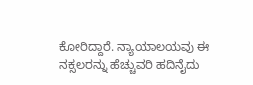ಕೋರಿದ್ದಾರೆ. ನ್ಯಾಯಾಲಯವು ಈ ನಕ್ಸಲರನ್ನು ಹೆಚ್ಚುವರಿ ಹದಿನೈದು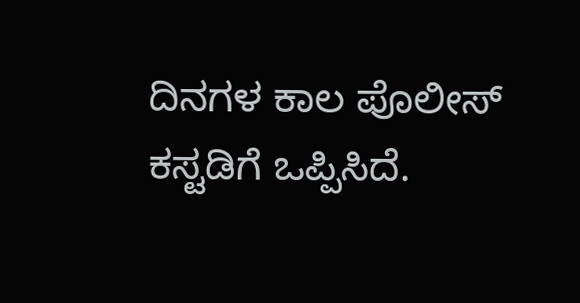ದಿನಗಳ ಕಾಲ ಪೊಲೀಸ್ ಕಸ್ಟಡಿಗೆ ಒಪ್ಪಿಸಿದೆ.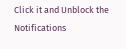Click it and Unblock the Notifications